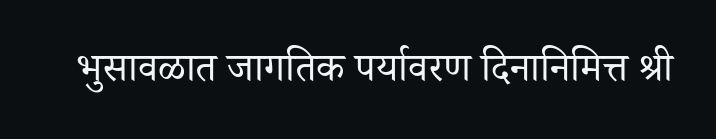भुसावळात जागतिक पर्यावरण दिनानिमित्त श्री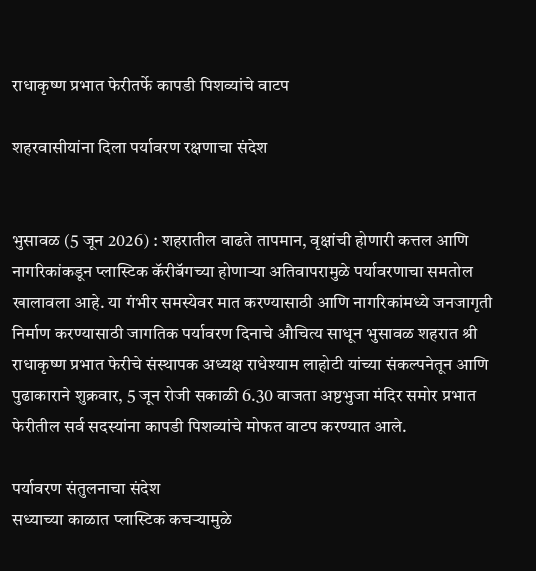राधाकृष्ण प्रभात फेरीतर्फे कापडी पिशव्यांचे वाटप

शहरवासीयांना दिला पर्यावरण रक्षणाचा संदेश


भुसावळ (5 जून 2026) : शहरातील वाढते तापमान, वृक्षांची होणारी कत्तल आणि नागरिकांकडून प्लास्टिक कॅरीबॅगच्या होणार्‍या अतिवापरामुळे पर्यावरणाचा समतोल खालावला आहे. या गंभीर समस्येवर मात करण्यासाठी आणि नागरिकांमध्ये जनजागृती निर्माण करण्यासाठी जागतिक पर्यावरण दिनाचे औचित्य साधून भुसावळ शहरात श्री राधाकृष्ण प्रभात फेरीचे संस्थापक अध्यक्ष राधेश्याम लाहोटी यांच्या संकल्पनेतून आणि पुढाकाराने शुक्रवार, 5 जून रोजी सकाळी 6.30 वाजता अष्टभुजा मंदिर समोर प्रभात फेरीतील सर्व सदस्यांना कापडी पिशव्यांचे मोफत वाटप करण्यात आले.

पर्यावरण संतुलनाचा संदेश
सध्याच्या काळात प्लास्टिक कचर्‍यामुळे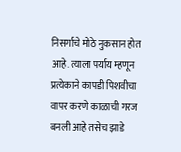निसर्गाचे मोठे नुकसान होत आहे. त्याला पर्याय म्हणून प्रत्येकाने कापडी पिशवीचा वापर करणे काळाची गरज बनली आहे तसेच झाडे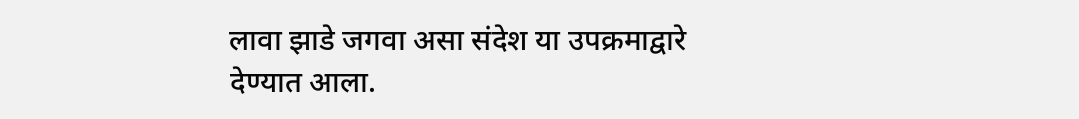लावा झाडे जगवा असा संदेश या उपक्रमाद्वारे देण्यात आला.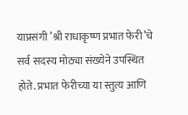याप्रसंगी ’श्री राधाकृष्ण प्रभात फेरी’चे सर्व सदस्य मोठ्या संख्येने उपस्थित होते. प्रभात फेरीच्या या स्तुत्य आणि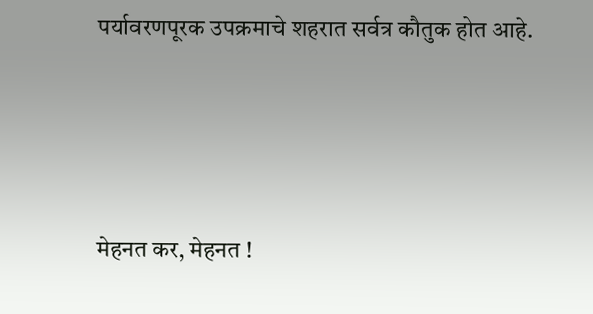पर्यावरणपूरक उपक्रमाचे शहरात सर्वत्र कौतुक होत आहे.




मेहनत कर, मेहनत !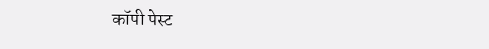कॉपी पेस्ट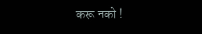करू नको !